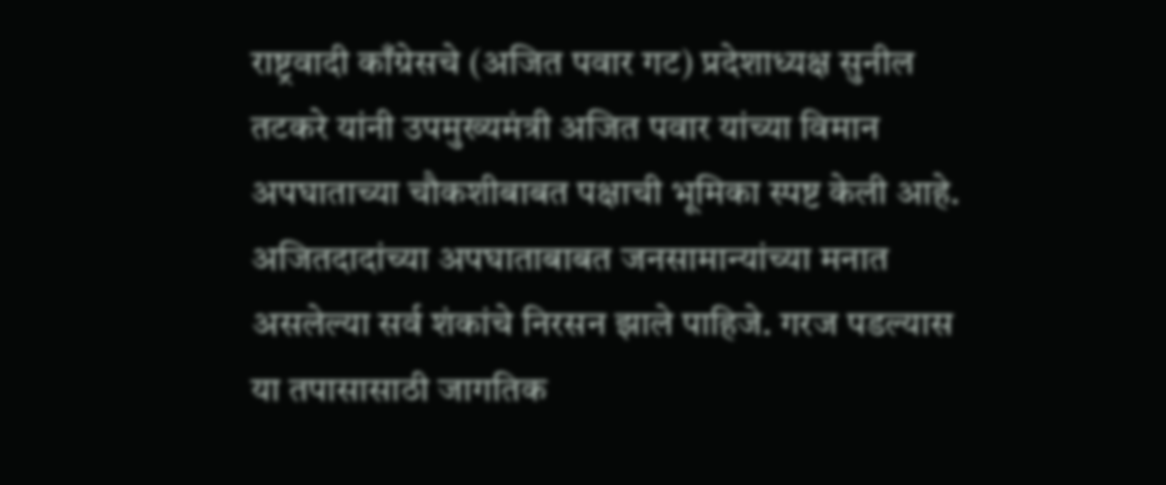राष्ट्रवादी काँग्रेसचे (अजित पवार गट) प्रदेशाध्यक्ष सुनील तटकरे यांनी उपमुख्यमंत्री अजित पवार यांच्या विमान अपघाताच्या चौकशीबाबत पक्षाची भूमिका स्पष्ट केली आहे. अजितदादांच्या अपघाताबाबत जनसामान्यांच्या मनात असलेल्या सर्व शंकांचे निरसन झाले पाहिजे. गरज पडल्यास या तपासासाठी जागतिक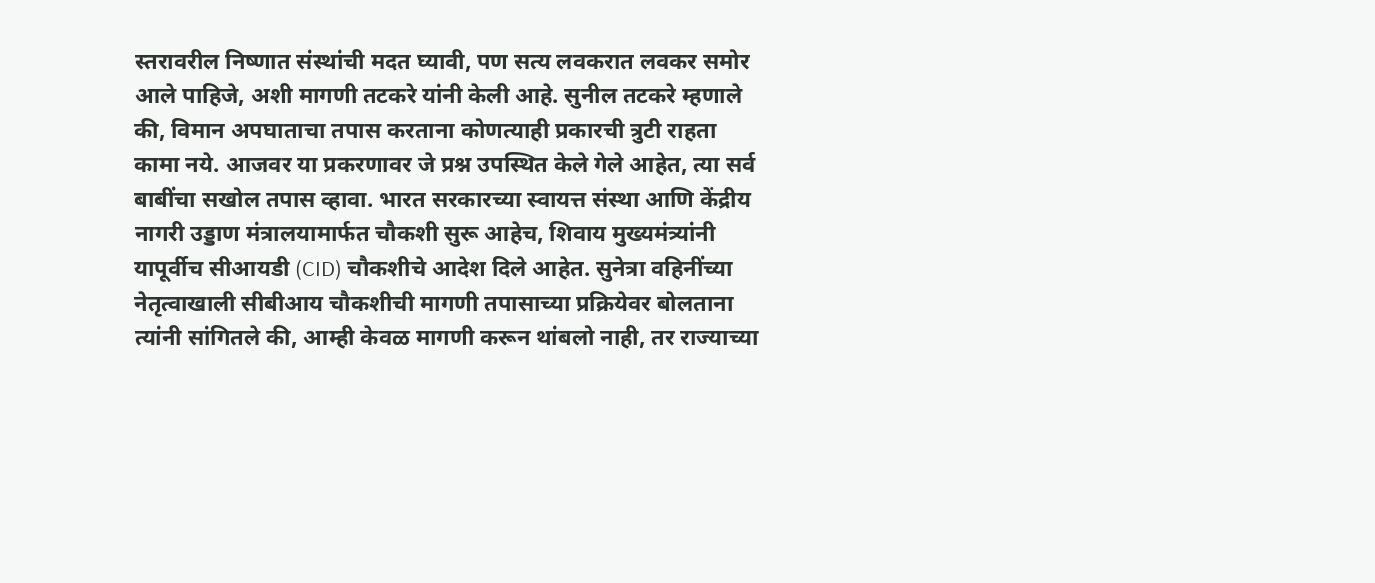स्तरावरील निष्णात संस्थांची मदत घ्यावी, पण सत्य लवकरात लवकर समोर आले पाहिजे, अशी मागणी तटकरे यांनी केली आहे. सुनील तटकरे म्हणाले की, विमान अपघाताचा तपास करताना कोणत्याही प्रकारची त्रुटी राहता कामा नये. आजवर या प्रकरणावर जे प्रश्न उपस्थित केले गेले आहेत, त्या सर्व बाबींचा सखोल तपास व्हावा. भारत सरकारच्या स्वायत्त संस्था आणि केंद्रीय नागरी उड्डाण मंत्रालयामार्फत चौकशी सुरू आहेच, शिवाय मुख्यमंत्र्यांनी यापूर्वीच सीआयडी (CID) चौकशीचे आदेश दिले आहेत. सुनेत्रा वहिनींच्या नेतृत्वाखाली सीबीआय चौकशीची मागणी तपासाच्या प्रक्रियेवर बोलताना त्यांनी सांगितले की, आम्ही केवळ मागणी करून थांबलो नाही, तर राज्याच्या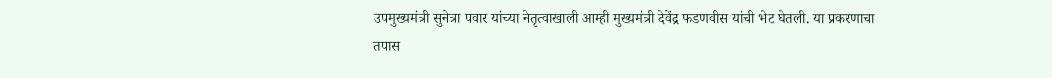उपमुख्यमंत्री सुनेत्रा पवार यांच्या नेतृत्वाखाली आम्ही मुख्यमंत्री देवेंद्र फडणवीस यांची भेट घेतली. या प्रकरणाचा तपास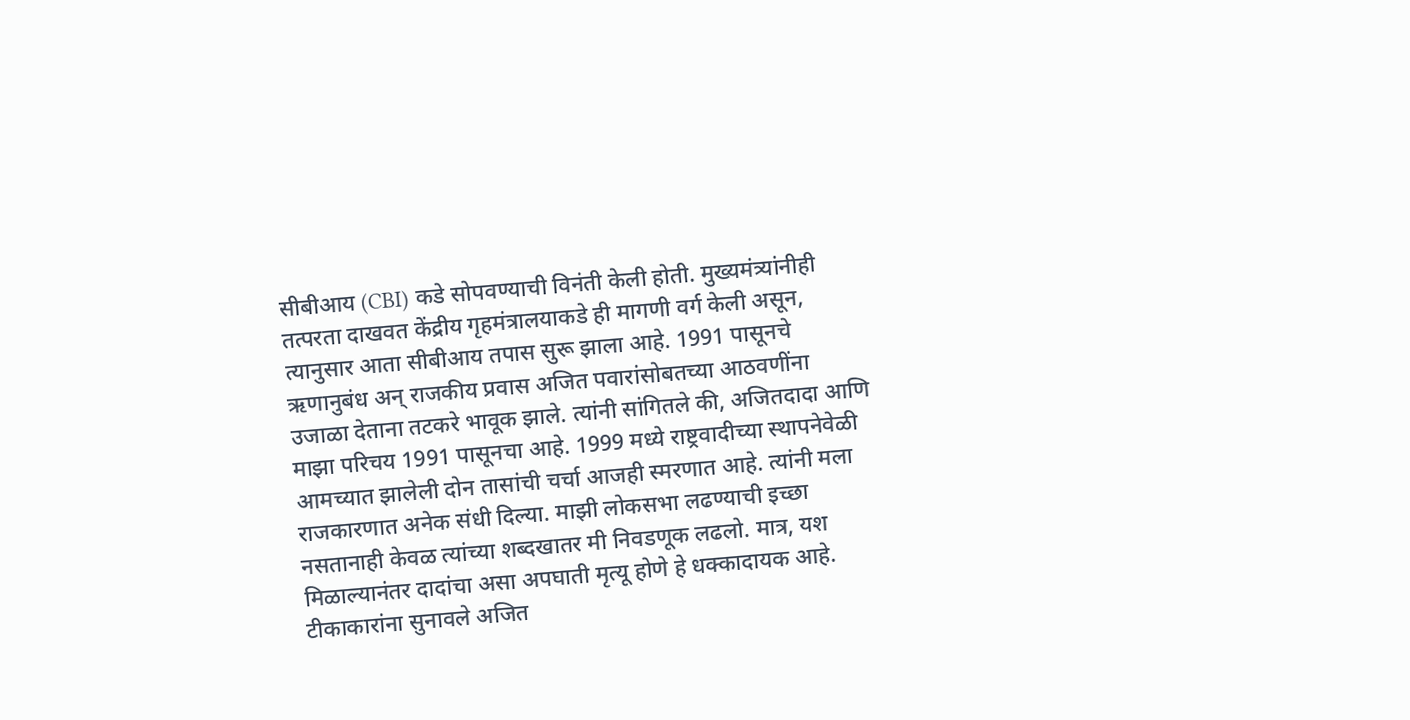सीबीआय (CBI) कडे सोपवण्याची विनंती केली होती. मुख्यमंत्र्यांनीही तत्परता दाखवत केंद्रीय गृहमंत्रालयाकडे ही मागणी वर्ग केली असून, त्यानुसार आता सीबीआय तपास सुरू झाला आहे. 1991 पासूनचे ऋणानुबंध अन् राजकीय प्रवास अजित पवारांसोबतच्या आठवणींना उजाळा देताना तटकरे भावूक झाले. त्यांनी सांगितले की, अजितदादा आणि माझा परिचय 1991 पासूनचा आहे. 1999 मध्ये राष्ट्रवादीच्या स्थापनेवेळी आमच्यात झालेली दोन तासांची चर्चा आजही स्मरणात आहे. त्यांनी मला राजकारणात अनेक संधी दिल्या. माझी लोकसभा लढण्याची इच्छा नसतानाही केवळ त्यांच्या शब्दखातर मी निवडणूक लढलो. मात्र, यश मिळाल्यानंतर दादांचा असा अपघाती मृत्यू होणे हे धक्कादायक आहे. टीकाकारांना सुनावले अजित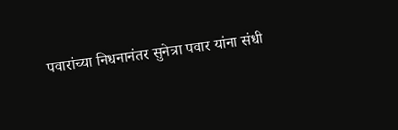पवारांच्या निधनानंतर सुनेत्रा पवार यांना संधी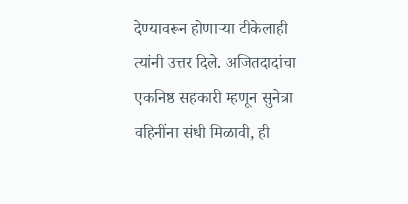देण्यावरून होणाऱ्या टीकेलाही त्यांनी उत्तर दिले. अजितदादांचा एकनिष्ठ सहकारी म्हणून सुनेत्रा वहिनींना संधी मिळावी, ही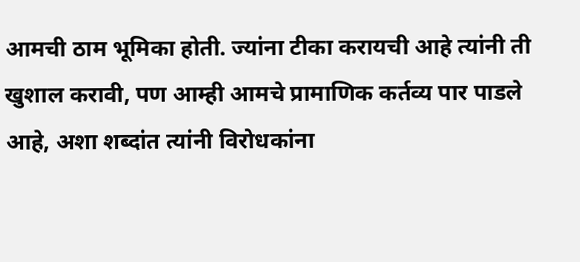आमची ठाम भूमिका होती. ज्यांना टीका करायची आहे त्यांनी ती खुशाल करावी, पण आम्ही आमचे प्रामाणिक कर्तव्य पार पाडले आहे, अशा शब्दांत त्यांनी विरोधकांना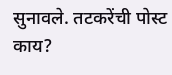सुनावले. तटकरेंची पोस्ट काय?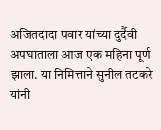अजितदादा पवार यांच्या दुर्दैवी अपघाताला आज एक महिना पूर्ण झाला. या निमित्ताने सुनील तटकरे यांनी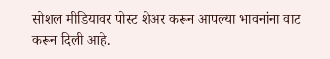सोशल मीडियावर पोस्ट शेअर करून आपल्या भावनांना वाट करून दिली आहे.